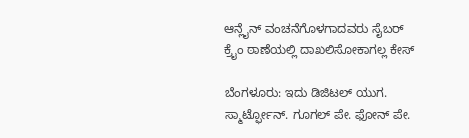ಆನ್ಲೈನ್ ವಂಚನೆಗೊಳಗಾದವರು ಸೈಬರ್ ಕ್ರೈಂ ಠಾಣೆಯಲ್ಲಿ ದಾಖಲಿಸೋಕಾಗಲ್ಲ ಕೇಸ್

ಬೆಂಗಳೂರು: ಇದು ಡಿಜಿಟಲ್ ಯುಗ. ಸ್ಮಾರ್ಟ್ಫೋನ್. ಗೂಗಲ್ ಪೇ. ಫೋನ್ ಪೇ.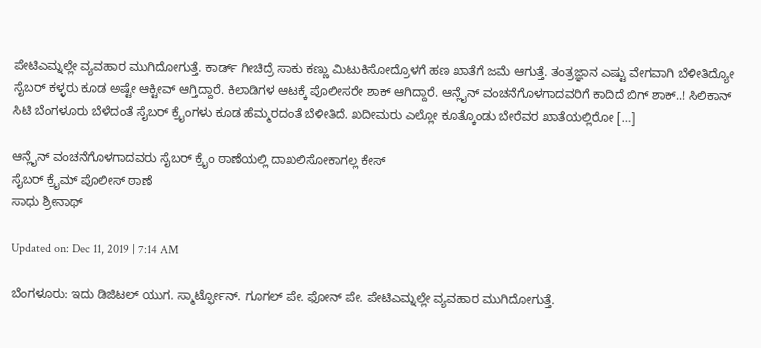ಪೇಟಿಎಮ್ನಲ್ಲೇ ವ್ಯವಹಾರ ಮುಗಿದೋಗುತ್ತೆ. ಕಾರ್ಡ್ ಗೀಚಿದ್ರೆ ಸಾಕು ಕಣ್ಣು ಮಿಟುಕಿಸೋದ್ರೊಳಗೆ ಹಣ ಖಾತೆಗೆ ಜಮೆ ಆಗುತ್ತೆ. ತಂತ್ರಜ್ಞಾನ ಎಷ್ಟು ವೇಗವಾಗಿ ಬೆಳೀತಿದ್ಯೋ ಸೈಬರ್ ಕಳ್ಳರು ಕೂಡ ಅಷ್ಟೇ ಆಕ್ಟೀವ್ ಆಗ್ತಿದ್ದಾರೆ. ಕಿಲಾಡಿಗಳ ಆಟಕ್ಕೆ ಪೊಲೀಸರೇ ಶಾಕ್ ಆಗಿದ್ದಾರೆ. ಆನ್ಲೈನ್ ವಂಚನೆಗೊಳಗಾದವರಿಗೆ ಕಾದಿದೆ ಬಿಗ್ ಶಾಕ್..! ಸಿಲಿಕಾನ್ ಸಿಟಿ ಬೆಂಗಳೂರು ಬೆಳೆದಂತೆ ಸೈಬರ್ ಕ್ರೈಂಗಳು ಕೂಡ ಹೆಮ್ಮರದಂತೆ ಬೆಳೀತಿದೆ. ಖದೀಮರು ಎಲ್ಲೋ ಕೂತ್ಕೊಂಡು ಬೇರೆವರ ಖಾತೆಯಲ್ಲಿರೋ […]

ಆನ್ಲೈನ್ ವಂಚನೆಗೊಳಗಾದವರು ಸೈಬರ್ ಕ್ರೈಂ ಠಾಣೆಯಲ್ಲಿ ದಾಖಲಿಸೋಕಾಗಲ್ಲ ಕೇಸ್
ಸೈಬರ್ ಕ್ರೈಮ್ ಪೊಲೀಸ್ ಠಾಣೆ
ಸಾಧು ಶ್ರೀನಾಥ್

Updated on: Dec 11, 2019 | 7:14 AM

ಬೆಂಗಳೂರು: ಇದು ಡಿಜಿಟಲ್ ಯುಗ. ಸ್ಮಾರ್ಟ್ಫೋನ್. ಗೂಗಲ್ ಪೇ. ಫೋನ್ ಪೇ. ಪೇಟಿಎಮ್ನಲ್ಲೇ ವ್ಯವಹಾರ ಮುಗಿದೋಗುತ್ತೆ.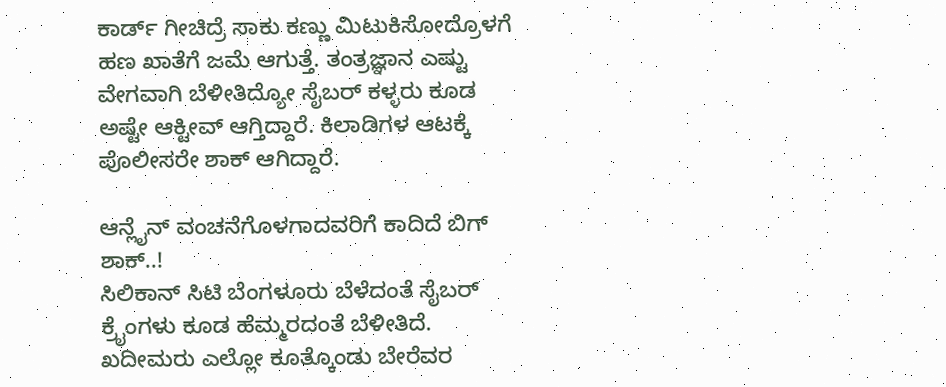ಕಾರ್ಡ್ ಗೀಚಿದ್ರೆ ಸಾಕು ಕಣ್ಣು ಮಿಟುಕಿಸೋದ್ರೊಳಗೆ ಹಣ ಖಾತೆಗೆ ಜಮೆ ಆಗುತ್ತೆ. ತಂತ್ರಜ್ಞಾನ ಎಷ್ಟು ವೇಗವಾಗಿ ಬೆಳೀತಿದ್ಯೋ ಸೈಬರ್ ಕಳ್ಳರು ಕೂಡ ಅಷ್ಟೇ ಆಕ್ಟೀವ್ ಆಗ್ತಿದ್ದಾರೆ. ಕಿಲಾಡಿಗಳ ಆಟಕ್ಕೆ ಪೊಲೀಸರೇ ಶಾಕ್ ಆಗಿದ್ದಾರೆ.

ಆನ್ಲೈನ್ ವಂಚನೆಗೊಳಗಾದವರಿಗೆ ಕಾದಿದೆ ಬಿಗ್ ಶಾಕ್..!
ಸಿಲಿಕಾನ್ ಸಿಟಿ ಬೆಂಗಳೂರು ಬೆಳೆದಂತೆ ಸೈಬರ್ ಕ್ರೈಂಗಳು ಕೂಡ ಹೆಮ್ಮರದಂತೆ ಬೆಳೀತಿದೆ. ಖದೀಮರು ಎಲ್ಲೋ ಕೂತ್ಕೊಂಡು ಬೇರೆವರ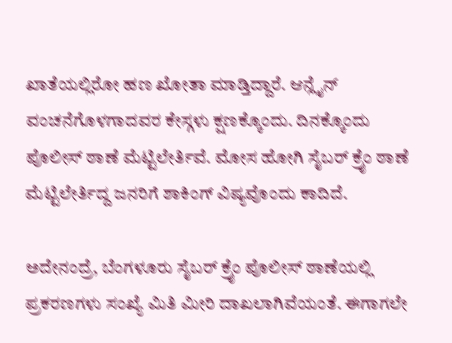ಖಾತೆಯಲ್ಲಿರೋ ಹಣ ಖೋತಾ ಮಾಡ್ತಿದ್ದಾರೆ. ಆನ್ಲೈನ್ ವಂಚನೆಗೊಳಗಾದವರ ಕೇಸ್ಗಳು ಕ್ಷಣಕ್ಕೊಂದು. ದಿನಕ್ಕೊಂದು ಪೊಲೀಸ್ ಠಾಣೆ ಮೆಟ್ಟಿಲೇರ್ತಿವೆ. ಮೋಸ ಹೋಗಿ ಸೈಬರ್ ಕ್ರೈಂ ಠಾಣೆ ಮೆಟ್ಟಿಲೇರ್ತಿದ್ದ ಜನರಿಗೆ ಶಾಕಿಂಗ್ ವಿಷ್ಯವೊಂದು ಕಾದಿದೆ.

ಅದೇನಂದ್ರೆ, ಬೆಂಗಳೂರು ಸೈಬರ್ ಕ್ರೈಂ ಪೊಲೀಸ್ ಠಾಣೆಯಲ್ಲಿ ಪ್ರಕರಣಗಳು ಸಂಖ್ಯೆ ಮಿತಿ ಮೀರಿ ದಾಖಲಾಗಿವೆಯಂತೆ. ಈಗಾಗಲೇ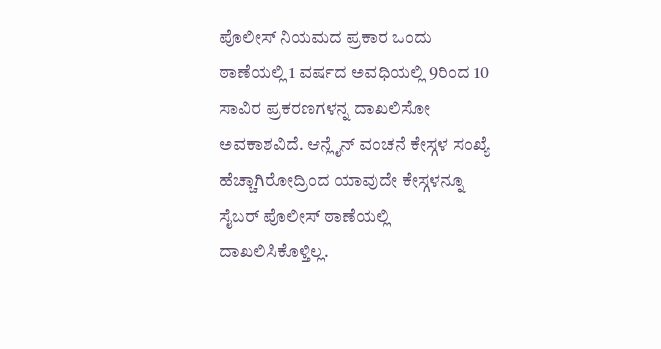ಪೊಲೀಸ್ ನಿಯಮದ ಪ್ರಕಾರ ಒಂದು ಠಾಣೆಯಲ್ಲಿ 1 ವರ್ಷದ ಅವಧಿಯಲ್ಲಿ 9ರಿಂದ 10 ಸಾವಿರ ಪ್ರಕರಣಗಳನ್ನ ದಾಖಲಿಸೋ ಅವಕಾಶವಿದೆ. ಆನ್ಲೈನ್ ವಂಚನೆ ಕೇಸ್ಗಳ ಸಂಖ್ಯೆ ಹೆಚ್ಚಾಗಿರೋದ್ರಿಂದ ಯಾವುದೇ ಕೇಸ್ಗಳನ್ನೂ ಸೈಬರ್ ಪೊಲೀಸ್ ಠಾಣೆಯಲ್ಲಿ ದಾಖಲಿಸಿಕೊಳ್ತಿಲ್ಲ.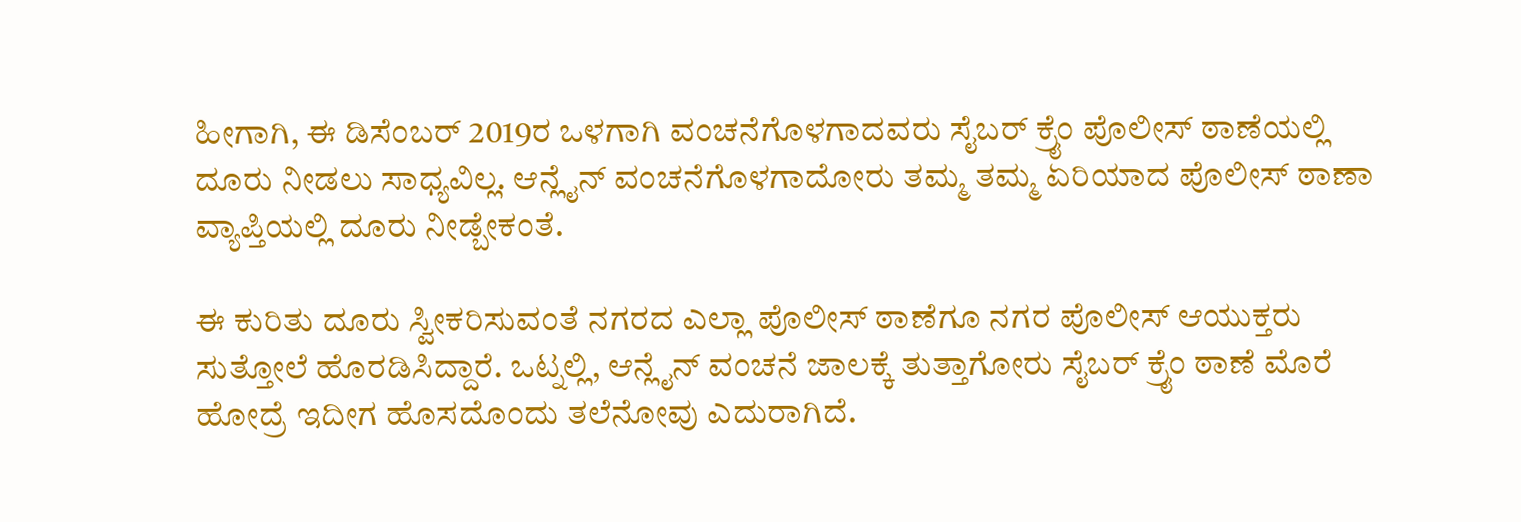ಹೀಗಾಗಿ, ಈ ಡಿಸೆಂಬರ್ 2019ರ ಒಳಗಾಗಿ ವಂಚನೆಗೊಳಗಾದವರು ಸೈಬರ್ ಕ್ರೈಂ ಪೊಲೀಸ್ ಠಾಣೆಯಲ್ಲಿ ದೂರು ನೀಡಲು ಸಾಧ್ಯವಿಲ್ಲ. ಆನ್ಲೈನ್ ವಂಚನೆಗೊಳಗಾದೋರು ತಮ್ಮ ತಮ್ಮ ಏರಿಯಾದ ಪೊಲೀಸ್ ಠಾಣಾ ವ್ಯಾಪ್ತಿಯಲ್ಲಿ ದೂರು ನೀಡ್ಬೇಕಂತೆ.

ಈ ಕುರಿತು ದೂರು ಸ್ವೀಕರಿಸುವಂತೆ ನಗರದ ಎಲ್ಲಾ ಪೊಲೀಸ್ ಠಾಣೆಗೂ ನಗರ ಪೊಲೀಸ್ ಆಯುಕ್ತರು ಸುತ್ತೋಲೆ ಹೊರಡಿಸಿದ್ದಾರೆ. ಒಟ್ನಲ್ಲಿ, ಆನ್ಲೈನ್ ವಂಚನೆ ಜಾಲಕ್ಕೆ ತುತ್ತಾಗೋರು ಸೈಬರ್ ಕ್ರೈಂ ಠಾಣೆ ಮೊರೆ ಹೋದ್ರೆ ಇದೀಗ ಹೊಸದೊಂದು ತಲೆನೋವು ಎದುರಾಗಿದೆ.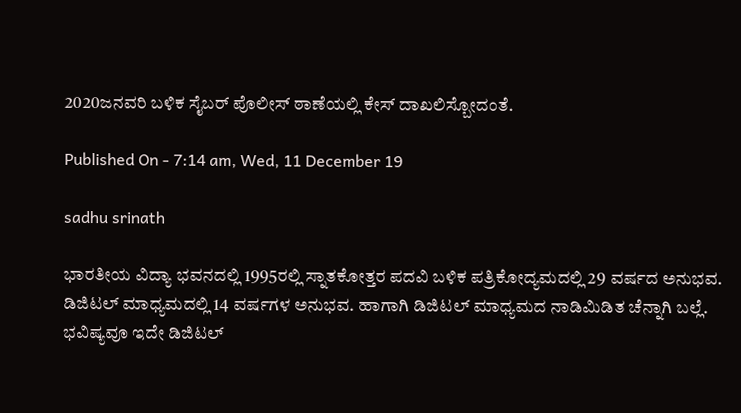2020ಜನವರಿ ಬಳಿಕ ಸೈಬರ್ ಪೊಲೀಸ್ ಠಾಣೆಯಲ್ಲಿ ಕೇಸ್ ದಾಖಲಿಸ್ಬೋದಂತೆ.

Published On - 7:14 am, Wed, 11 December 19

sadhu srinath

ಭಾರತೀಯ ವಿದ್ಯಾ ಭವನದಲ್ಲಿ 1995ರಲ್ಲಿ ಸ್ನಾತಕೋತ್ತರ ಪದವಿ ಬಳಿಕ ಪತ್ರಿಕೋದ್ಯಮದಲ್ಲಿ 29 ವರ್ಷದ ಅನುಭವ. ಡಿಜಿಟಲ್ ಮಾಧ್ಯಮದಲ್ಲಿ 14 ವರ್ಷಗಳ ಅನುಭವ. ಹಾಗಾಗಿ ಡಿಜಿಟಲ್ ಮಾಧ್ಯಮದ ನಾಡಿಮಿಡಿತ ಚೆನ್ನಾಗಿ ಬಲ್ಲೆ. ಭವಿಷ್ಯವೂ ಇದೇ ಡಿಜಿಟಲ್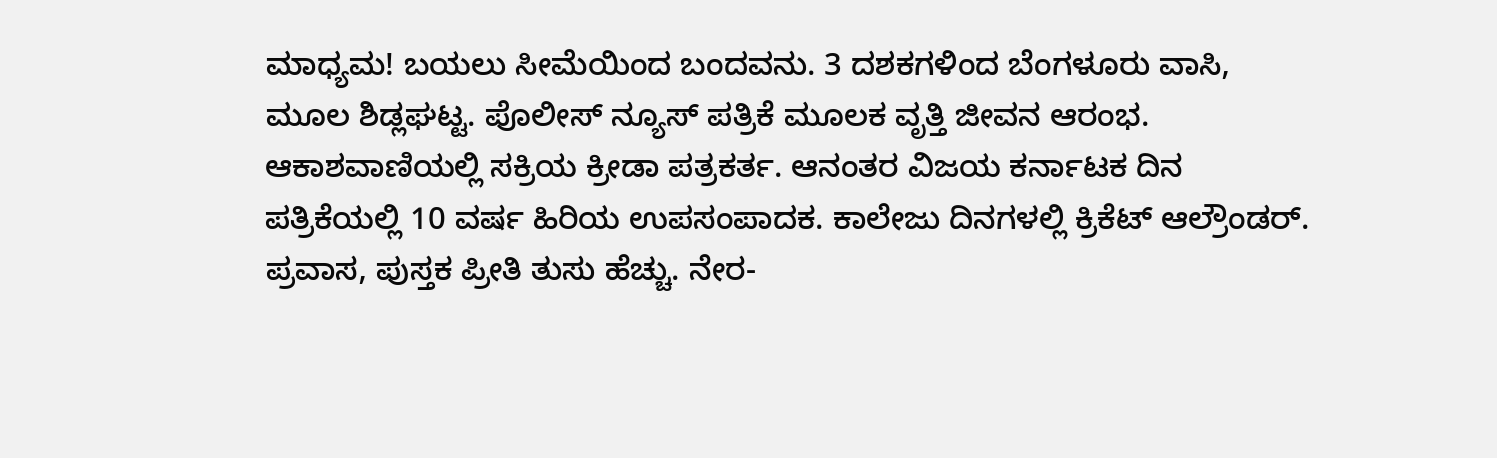ಮಾಧ್ಯಮ! ಬಯಲು ಸೀಮೆಯಿಂದ ಬಂದವನು. 3 ದಶಕಗಳಿಂದ ಬೆಂಗಳೂರು ವಾಸಿ, ಮೂಲ ಶಿಡ್ಲಘಟ್ಟ. ಪೊಲೀಸ್ ನ್ಯೂಸ್ ಪತ್ರಿಕೆ ಮೂಲಕ ವೃತ್ತಿ ಜೀವನ ಆರಂಭ. ಆಕಾಶವಾಣಿಯಲ್ಲಿ ಸಕ್ರಿಯ ಕ್ರೀಡಾ ಪತ್ರಕರ್ತ. ಆನಂತರ ವಿಜಯ ಕರ್ನಾಟಕ ದಿನ ಪತ್ರಿಕೆಯಲ್ಲಿ 10 ವರ್ಷ ಹಿರಿಯ ಉಪಸಂಪಾದಕ. ಕಾಲೇಜು ದಿನಗಳಲ್ಲಿ ಕ್ರಿಕೆಟ್ ಆಲ್ರೌಂಡರ್. ಪ್ರವಾಸ, ಪುಸ್ತಕ ಪ್ರೀತಿ ತುಸು ಹೆಚ್ಚು. ನೇರ-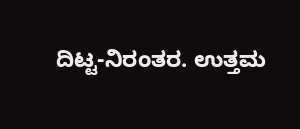ದಿಟ್ಟ-ನಿರಂತರ. ಉತ್ತಮ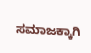ಸಮಾಜಕ್ಕಾಗಿ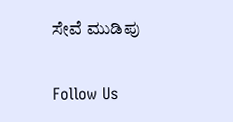ಸೇವೆ ಮುಡಿಪು

Follow Us